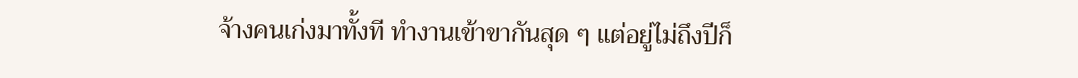จ้างคนเก่งมาทั้งที ทำงานเข้าขากันสุด ๆ แต่อยู่ไม่ถึงปีก็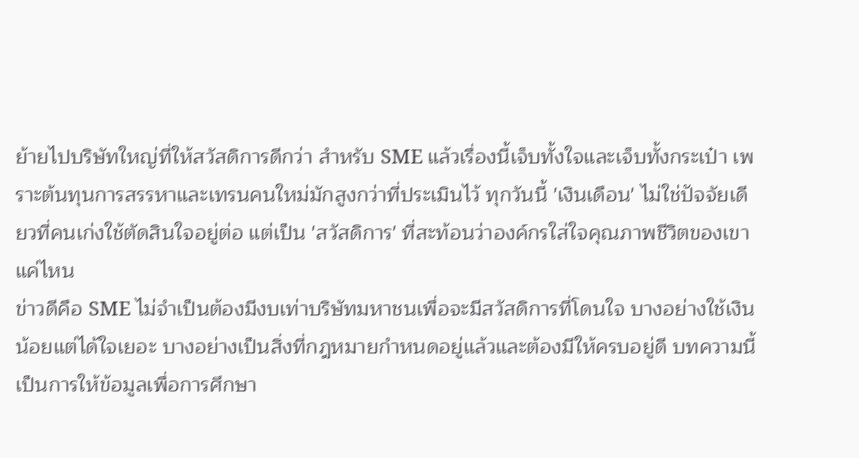ย้ายไปบริษัทใหญ่ที่ให้สวัสดิการดีกว่า สำหรับ SME แล้วเรื่องนี้เจ็บทั้งใจและเจ็บทั้งกระเป๋า เพราะต้นทุนการสรรหาและเทรนคนใหม่มักสูงกว่าที่ประเมินไว้ ทุกวันนี้ 'เงินเดือน' ไม่ใช่ปัจจัยเดียวที่คนเก่งใช้ตัดสินใจอยู่ต่อ แต่เป็น 'สวัสดิการ' ที่สะท้อนว่าองค์กรใส่ใจคุณภาพชีวิตของเขาแค่ไหน
ข่าวดีคือ SME ไม่จำเป็นต้องมีงบเท่าบริษัทมหาชนเพื่อจะมีสวัสดิการที่โดนใจ บางอย่างใช้เงินน้อยแต่ได้ใจเยอะ บางอย่างเป็นสิ่งที่กฎหมายกำหนดอยู่แล้วและต้องมีให้ครบอยู่ดี บทความนี้เป็นการให้ข้อมูลเพื่อการศึกษา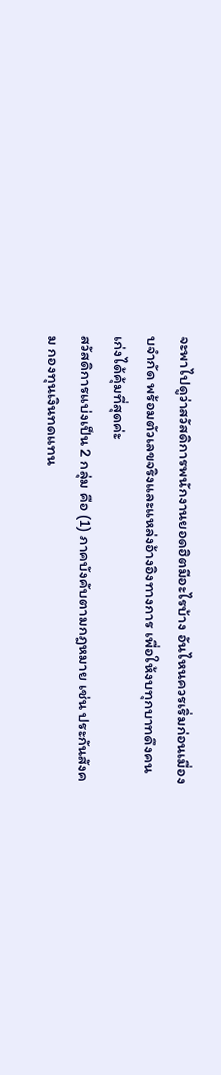จะพาไปดูว่าสวัสดิการพนักงานยอดฮิตมีอะไรบ้าง อันไหนควรเริ่มก่อนเมื่องบจำกัด พร้อมตัวเลขจริงและแหล่งอ้างอิงทางการ เพื่อให้งบทุกบาทดึงคนเก่งได้คุ้มที่สุดค่ะ
สวัสดิการแบ่งเป็น 2 กลุ่ม คือ (1) ภาคบังคับตามกฎหมาย เช่น ประกันสังคม กองทุนเงินทดแทน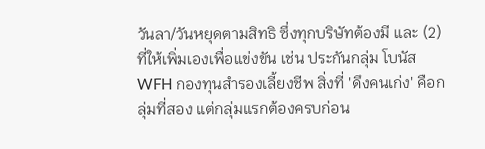วันลา/วันหยุดตามสิทธิ ซึ่งทุกบริษัทต้องมี และ (2) ที่ให้เพิ่มเองเพื่อแข่งขัน เช่น ประกันกลุ่ม โบนัส WFH กองทุนสำรองเลี้ยงชีพ สิ่งที่ 'ดึงคนเก่ง' คือกลุ่มที่สอง แต่กลุ่มแรกต้องครบก่อน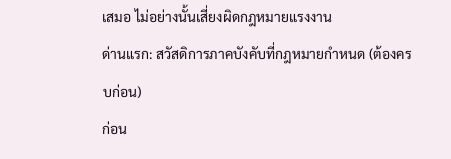เสมอ ไม่อย่างนั้นเสี่ยงผิดกฎหมายแรงงาน
ด่านแรก: สวัสดิการภาคบังคับที่กฎหมายกำหนด (ต้องครบก่อน)
ก่อน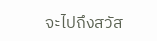จะไปถึงสวัส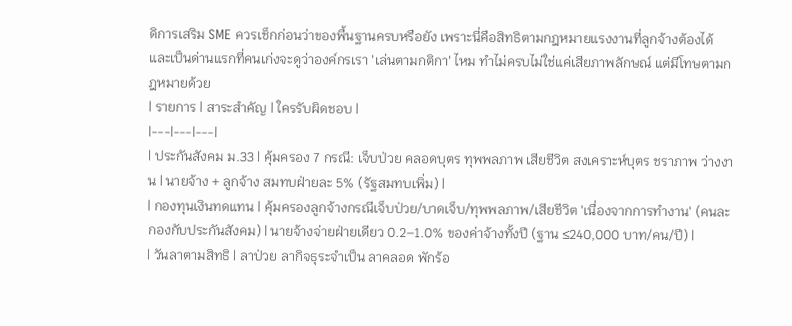ดิการเสริม SME ควรเช็กก่อนว่าของพื้นฐานครบหรือยัง เพราะนี่คือสิทธิตามกฎหมายแรงงานที่ลูกจ้างต้องได้ และเป็นด่านแรกที่คนเก่งจะดูว่าองค์กรเรา 'เล่นตามกติกา' ไหม ทำไม่ครบไม่ใช่แค่เสียภาพลักษณ์ แต่มีโทษตามกฎหมายด้วย
| รายการ | สาระสำคัญ | ใครรับผิดชอบ |
|---|---|---|
| ประกันสังคม ม.33 | คุ้มครอง 7 กรณี: เจ็บป่วย คลอดบุตร ทุพพลภาพ เสียชีวิต สงเคราะห์บุตร ชราภาพ ว่างงาน | นายจ้าง + ลูกจ้าง สมทบฝ่ายละ 5% (รัฐสมทบเพิ่ม) |
| กองทุนเงินทดแทน | คุ้มครองลูกจ้างกรณีเจ็บป่วย/บาดเจ็บ/ทุพพลภาพ/เสียชีวิต 'เนื่องจากการทำงาน' (คนละกองกับประกันสังคม) | นายจ้างจ่ายฝ่ายเดียว 0.2–1.0% ของค่าจ้างทั้งปี (ฐาน ≤240,000 บาท/คน/ปี) |
| วันลาตามสิทธิ | ลาป่วย ลากิจธุระจำเป็น ลาคลอด พักร้อ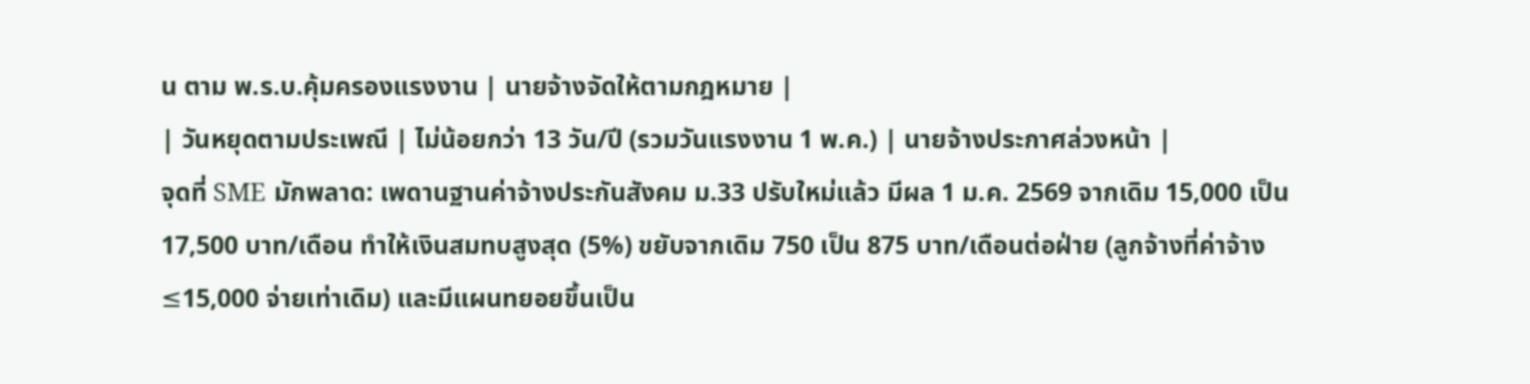น ตาม พ.ร.บ.คุ้มครองแรงงาน | นายจ้างจัดให้ตามกฎหมาย |
| วันหยุดตามประเพณี | ไม่น้อยกว่า 13 วัน/ปี (รวมวันแรงงาน 1 พ.ค.) | นายจ้างประกาศล่วงหน้า |
จุดที่ SME มักพลาด: เพดานฐานค่าจ้างประกันสังคม ม.33 ปรับใหม่แล้ว มีผล 1 ม.ค. 2569 จากเดิม 15,000 เป็น 17,500 บาท/เดือน ทำให้เงินสมทบสูงสุด (5%) ขยับจากเดิม 750 เป็น 875 บาท/เดือนต่อฝ่าย (ลูกจ้างที่ค่าจ้าง ≤15,000 จ่ายเท่าเดิม) และมีแผนทยอยขึ้นเป็น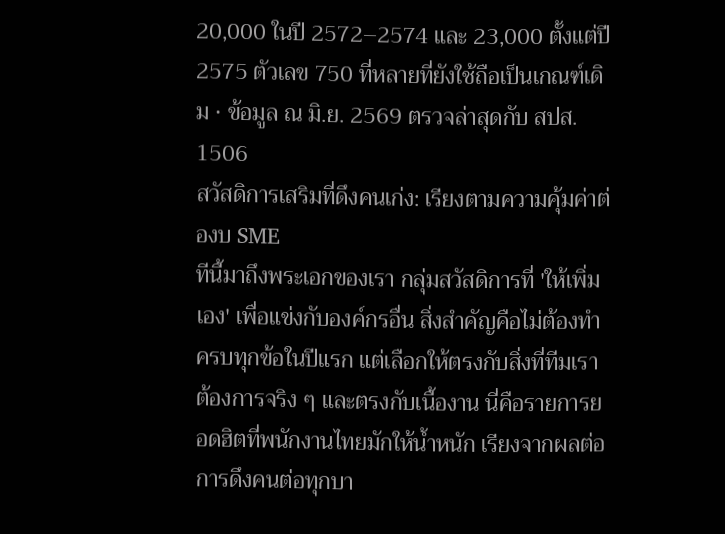20,000 ในปี 2572–2574 และ 23,000 ตั้งแต่ปี 2575 ตัวเลข 750 ที่หลายที่ยังใช้ถือเป็นเกณฑ์เดิม · ข้อมูล ณ มิ.ย. 2569 ตรวจล่าสุดกับ สปส. 1506
สวัสดิการเสริมที่ดึงคนเก่ง: เรียงตามความคุ้มค่าต่องบ SME
ทีนี้มาถึงพระเอกของเรา กลุ่มสวัสดิการที่ 'ให้เพิ่มเอง' เพื่อแข่งกับองค์กรอื่น สิ่งสำคัญคือไม่ต้องทำครบทุกข้อในปีแรก แต่เลือกให้ตรงกับสิ่งที่ทีมเราต้องการจริง ๆ และตรงกับเนื้องาน นี่คือรายการยอดฮิตที่พนักงานไทยมักให้น้ำหนัก เรียงจากผลต่อการดึงคนต่อทุกบา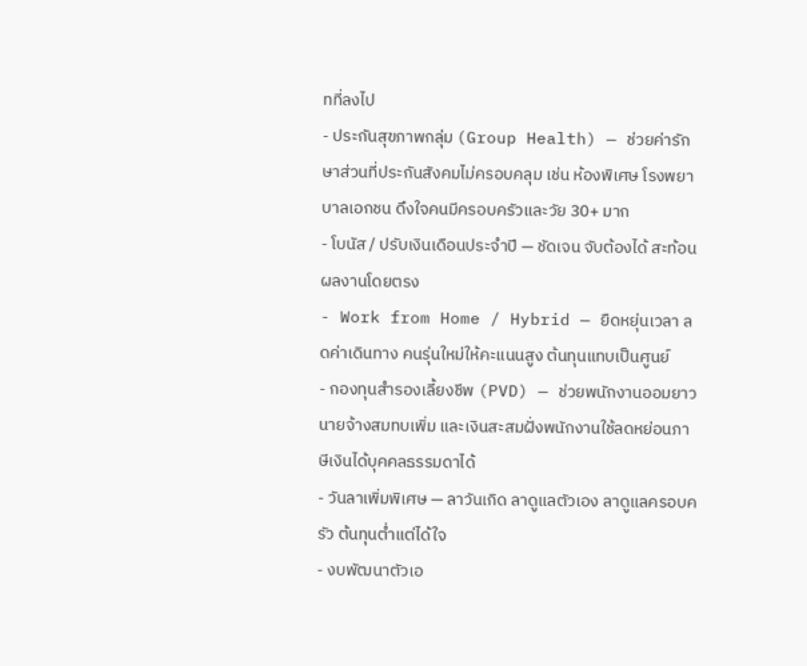ทที่ลงไป
- ประกันสุขภาพกลุ่ม (Group Health) — ช่วยค่ารักษาส่วนที่ประกันสังคมไม่ครอบคลุม เช่น ห้องพิเศษ โรงพยาบาลเอกชน ดึงใจคนมีครอบครัวและวัย 30+ มาก
- โบนัส / ปรับเงินเดือนประจำปี — ชัดเจน จับต้องได้ สะท้อนผลงานโดยตรง
- Work from Home / Hybrid — ยืดหยุ่นเวลา ลดค่าเดินทาง คนรุ่นใหม่ให้คะแนนสูง ต้นทุนแทบเป็นศูนย์
- กองทุนสำรองเลี้ยงชีพ (PVD) — ช่วยพนักงานออมยาว นายจ้างสมทบเพิ่ม และเงินสะสมฝั่งพนักงานใช้ลดหย่อนภาษีเงินได้บุคคลธรรมดาได้
- วันลาเพิ่มพิเศษ — ลาวันเกิด ลาดูแลตัวเอง ลาดูแลครอบครัว ต้นทุนต่ำแต่ได้ใจ
- งบพัฒนาตัวเอ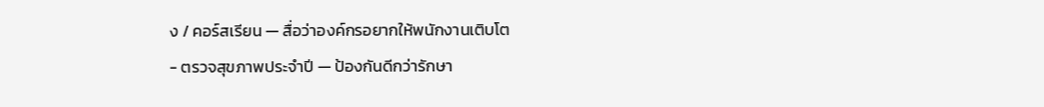ง / คอร์สเรียน — สื่อว่าองค์กรอยากให้พนักงานเติบโต
- ตรวจสุขภาพประจำปี — ป้องกันดีกว่ารักษา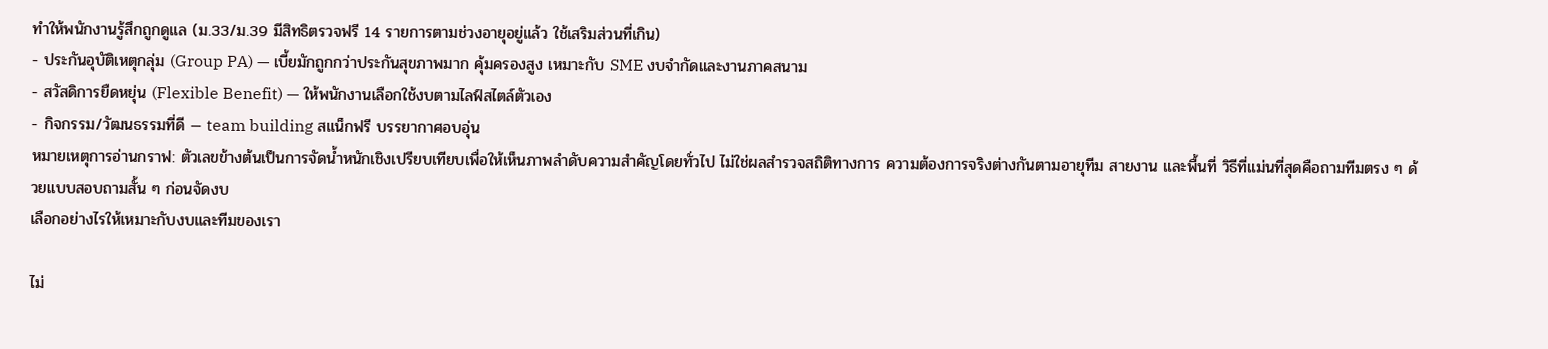ทำให้พนักงานรู้สึกถูกดูแล (ม.33/ม.39 มีสิทธิตรวจฟรี 14 รายการตามช่วงอายุอยู่แล้ว ใช้เสริมส่วนที่เกิน)
- ประกันอุบัติเหตุกลุ่ม (Group PA) — เบี้ยมักถูกกว่าประกันสุขภาพมาก คุ้มครองสูง เหมาะกับ SME งบจำกัดและงานภาคสนาม
- สวัสดิการยืดหยุ่น (Flexible Benefit) — ให้พนักงานเลือกใช้งบตามไลฟ์สไตล์ตัวเอง
- กิจกรรม/วัฒนธรรมที่ดี — team building สแน็กฟรี บรรยากาศอบอุ่น
หมายเหตุการอ่านกราฟ: ตัวเลขข้างต้นเป็นการจัดน้ำหนักเชิงเปรียบเทียบเพื่อให้เห็นภาพลำดับความสำคัญโดยทั่วไป ไม่ใช่ผลสำรวจสถิติทางการ ความต้องการจริงต่างกันตามอายุทีม สายงาน และพื้นที่ วิธีที่แม่นที่สุดคือถามทีมตรง ๆ ด้วยแบบสอบถามสั้น ๆ ก่อนจัดงบ
เลือกอย่างไรให้เหมาะกับงบและทีมของเรา

ไม่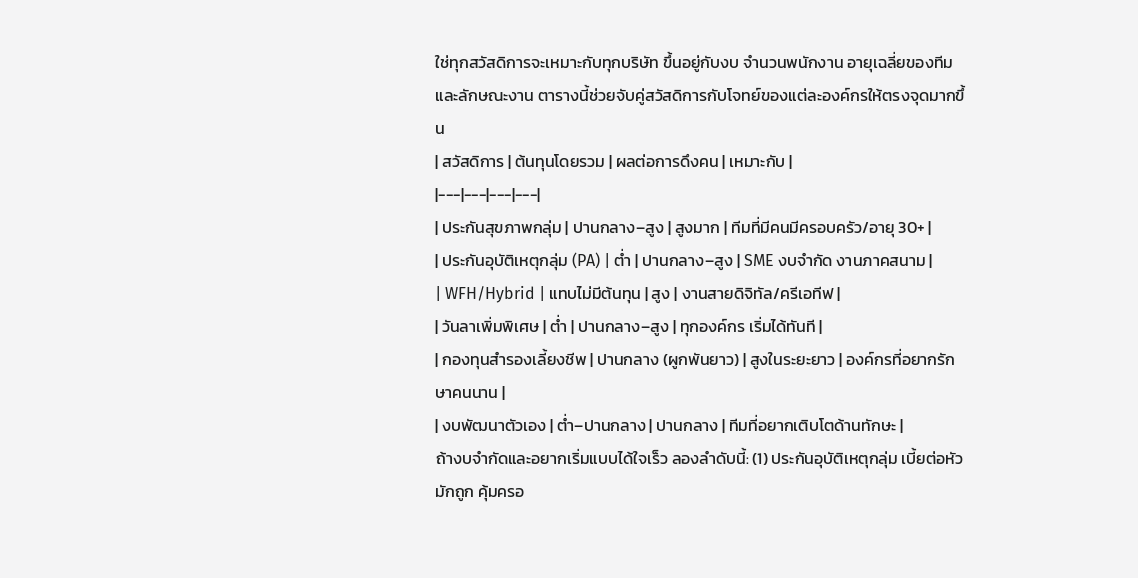ใช่ทุกสวัสดิการจะเหมาะกับทุกบริษัท ขึ้นอยู่กับงบ จำนวนพนักงาน อายุเฉลี่ยของทีม และลักษณะงาน ตารางนี้ช่วยจับคู่สวัสดิการกับโจทย์ของแต่ละองค์กรให้ตรงจุดมากขึ้น
| สวัสดิการ | ต้นทุนโดยรวม | ผลต่อการดึงคน | เหมาะกับ |
|---|---|---|---|
| ประกันสุขภาพกลุ่ม | ปานกลาง–สูง | สูงมาก | ทีมที่มีคนมีครอบครัว/อายุ 30+ |
| ประกันอุบัติเหตุกลุ่ม (PA) | ต่ำ | ปานกลาง–สูง | SME งบจำกัด งานภาคสนาม |
| WFH/Hybrid | แทบไม่มีต้นทุน | สูง | งานสายดิจิทัล/ครีเอทีฟ |
| วันลาเพิ่มพิเศษ | ต่ำ | ปานกลาง–สูง | ทุกองค์กร เริ่มได้ทันที |
| กองทุนสำรองเลี้ยงชีพ | ปานกลาง (ผูกพันยาว) | สูงในระยะยาว | องค์กรที่อยากรักษาคนนาน |
| งบพัฒนาตัวเอง | ต่ำ–ปานกลาง | ปานกลาง | ทีมที่อยากเติบโตด้านทักษะ |
ถ้างบจำกัดและอยากเริ่มแบบได้ใจเร็ว ลองลำดับนี้: (1) ประกันอุบัติเหตุกลุ่ม เบี้ยต่อหัวมักถูก คุ้มครอ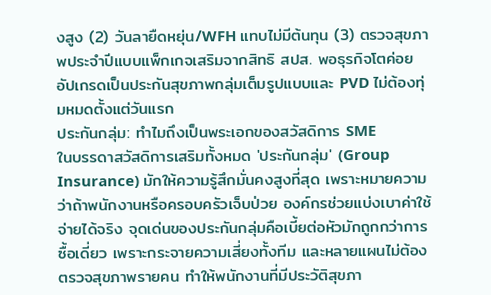งสูง (2) วันลายืดหยุ่น/WFH แทบไม่มีต้นทุน (3) ตรวจสุขภาพประจำปีแบบแพ็กเกจเสริมจากสิทธิ สปส. พอธุรกิจโตค่อยอัปเกรดเป็นประกันสุขภาพกลุ่มเต็มรูปแบบและ PVD ไม่ต้องทุ่มหมดตั้งแต่วันแรก
ประกันกลุ่ม: ทำไมถึงเป็นพระเอกของสวัสดิการ SME
ในบรรดาสวัสดิการเสริมทั้งหมด 'ประกันกลุ่ม' (Group Insurance) มักให้ความรู้สึกมั่นคงสูงที่สุด เพราะหมายความว่าถ้าพนักงานหรือครอบครัวเจ็บป่วย องค์กรช่วยแบ่งเบาค่าใช้จ่ายได้จริง จุดเด่นของประกันกลุ่มคือเบี้ยต่อหัวมักถูกกว่าการซื้อเดี่ยว เพราะกระจายความเสี่ยงทั้งทีม และหลายแผนไม่ต้องตรวจสุขภาพรายคน ทำให้พนักงานที่มีประวัติสุขภา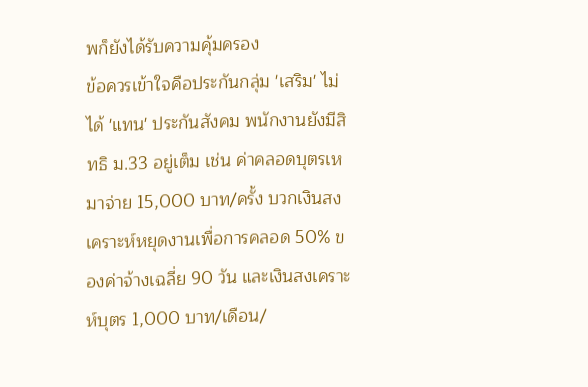พก็ยังได้รับความคุ้มครอง
ข้อควรเข้าใจคือประกันกลุ่ม 'เสริม' ไม่ได้ 'แทน' ประกันสังคม พนักงานยังมีสิทธิ ม.33 อยู่เต็ม เช่น ค่าคลอดบุตรเหมาจ่าย 15,000 บาท/ครั้ง บวกเงินสงเคราะห์หยุดงานเพื่อการคลอด 50% ของค่าจ้างเฉลี่ย 90 วัน และเงินสงเคราะห์บุตร 1,000 บาท/เดือน/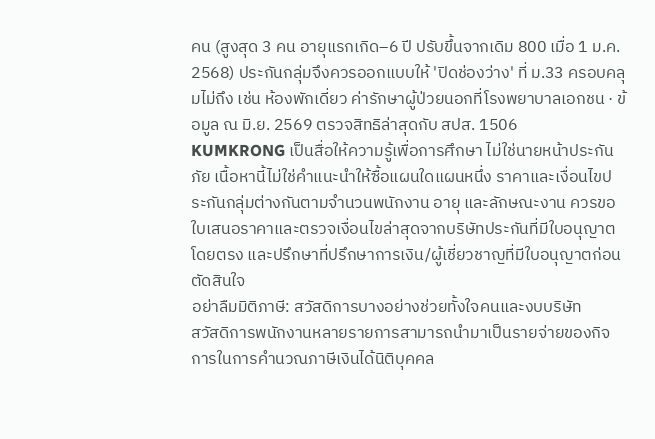คน (สูงสุด 3 คน อายุแรกเกิด–6 ปี ปรับขึ้นจากเดิม 800 เมื่อ 1 ม.ค. 2568) ประกันกลุ่มจึงควรออกแบบให้ 'ปิดช่องว่าง' ที่ ม.33 ครอบคลุมไม่ถึง เช่น ห้องพักเดี่ยว ค่ารักษาผู้ป่วยนอกที่โรงพยาบาลเอกชน · ข้อมูล ณ มิ.ย. 2569 ตรวจสิทธิล่าสุดกับ สปส. 1506
KUMKRONG เป็นสื่อให้ความรู้เพื่อการศึกษา ไม่ใช่นายหน้าประกันภัย เนื้อหานี้ไม่ใช่คำแนะนำให้ซื้อแผนใดแผนหนึ่ง ราคาและเงื่อนไขประกันกลุ่มต่างกันตามจำนวนพนักงาน อายุ และลักษณะงาน ควรขอใบเสนอราคาและตรวจเงื่อนไขล่าสุดจากบริษัทประกันที่มีใบอนุญาตโดยตรง และปรึกษาที่ปรึกษาการเงิน/ผู้เชี่ยวชาญที่มีใบอนุญาตก่อนตัดสินใจ
อย่าลืมมิติภาษี: สวัสดิการบางอย่างช่วยทั้งใจคนและงบบริษัท
สวัสดิการพนักงานหลายรายการสามารถนำมาเป็นรายจ่ายของกิจการในการคำนวณภาษีเงินได้นิติบุคคล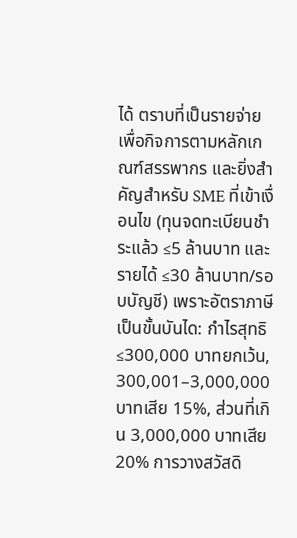ได้ ตราบที่เป็นรายจ่ายเพื่อกิจการตามหลักเกณฑ์สรรพากร และยิ่งสำคัญสำหรับ SME ที่เข้าเงื่อนไข (ทุนจดทะเบียนชำระแล้ว ≤5 ล้านบาท และรายได้ ≤30 ล้านบาท/รอบบัญชี) เพราะอัตราภาษีเป็นขั้นบันได: กำไรสุทธิ ≤300,000 บาทยกเว้น, 300,001–3,000,000 บาทเสีย 15%, ส่วนที่เกิน 3,000,000 บาทเสีย 20% การวางสวัสดิ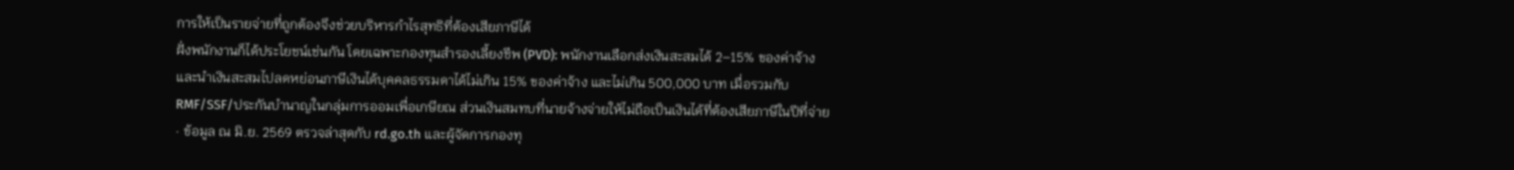การให้เป็นรายจ่ายที่ถูกต้องจึงช่วยบริหารกำไรสุทธิที่ต้องเสียภาษีได้
ฝั่งพนักงานก็ได้ประโยชน์เช่นกัน โดยเฉพาะกองทุนสำรองเลี้ยงชีพ (PVD): พนักงานเลือกส่งเงินสะสมได้ 2–15% ของค่าจ้าง และนำเงินสะสมไปลดหย่อนภาษีเงินได้บุคคลธรรมดาได้ไม่เกิน 15% ของค่าจ้าง และไม่เกิน 500,000 บาท เมื่อรวมกับ RMF/SSF/ประกันบำนาญในกลุ่มการออมเพื่อเกษียณ ส่วนเงินสมทบที่นายจ้างจ่ายให้ไม่ถือเป็นเงินได้ที่ต้องเสียภาษีในปีที่จ่าย · ข้อมูล ณ มิ.ย. 2569 ตรวจล่าสุดกับ rd.go.th และผู้จัดการกองทุ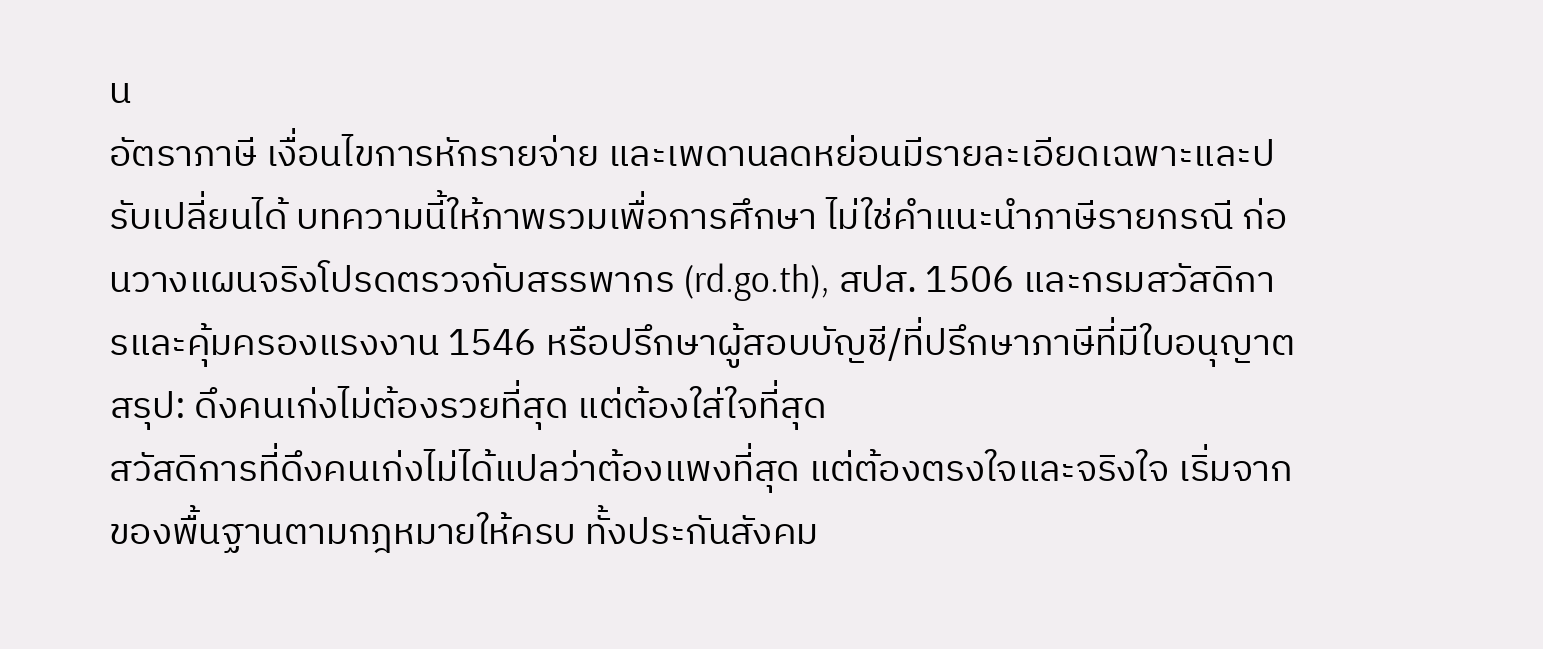น
อัตราภาษี เงื่อนไขการหักรายจ่าย และเพดานลดหย่อนมีรายละเอียดเฉพาะและปรับเปลี่ยนได้ บทความนี้ให้ภาพรวมเพื่อการศึกษา ไม่ใช่คำแนะนำภาษีรายกรณี ก่อนวางแผนจริงโปรดตรวจกับสรรพากร (rd.go.th), สปส. 1506 และกรมสวัสดิการและคุ้มครองแรงงาน 1546 หรือปรึกษาผู้สอบบัญชี/ที่ปรึกษาภาษีที่มีใบอนุญาต
สรุป: ดึงคนเก่งไม่ต้องรวยที่สุด แต่ต้องใส่ใจที่สุด
สวัสดิการที่ดึงคนเก่งไม่ได้แปลว่าต้องแพงที่สุด แต่ต้องตรงใจและจริงใจ เริ่มจากของพื้นฐานตามกฎหมายให้ครบ ทั้งประกันสังคม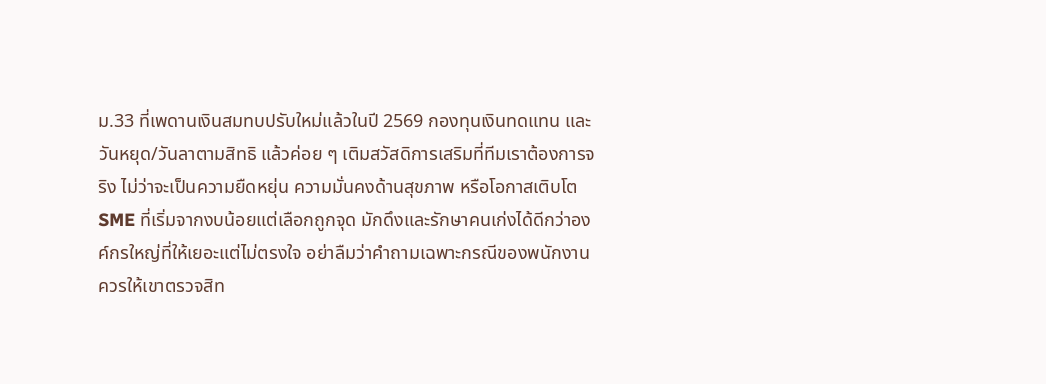ม.33 ที่เพดานเงินสมทบปรับใหม่แล้วในปี 2569 กองทุนเงินทดแทน และวันหยุด/วันลาตามสิทธิ แล้วค่อย ๆ เติมสวัสดิการเสริมที่ทีมเราต้องการจริง ไม่ว่าจะเป็นความยืดหยุ่น ความมั่นคงด้านสุขภาพ หรือโอกาสเติบโต SME ที่เริ่มจากงบน้อยแต่เลือกถูกจุด มักดึงและรักษาคนเก่งได้ดีกว่าองค์กรใหญ่ที่ให้เยอะแต่ไม่ตรงใจ อย่าลืมว่าคำถามเฉพาะกรณีของพนักงานควรให้เขาตรวจสิท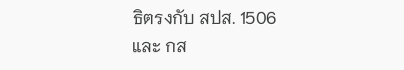ธิตรงกับ สปส. 1506 และ กส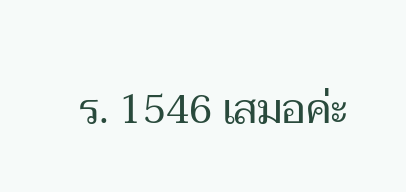ร. 1546 เสมอค่ะ